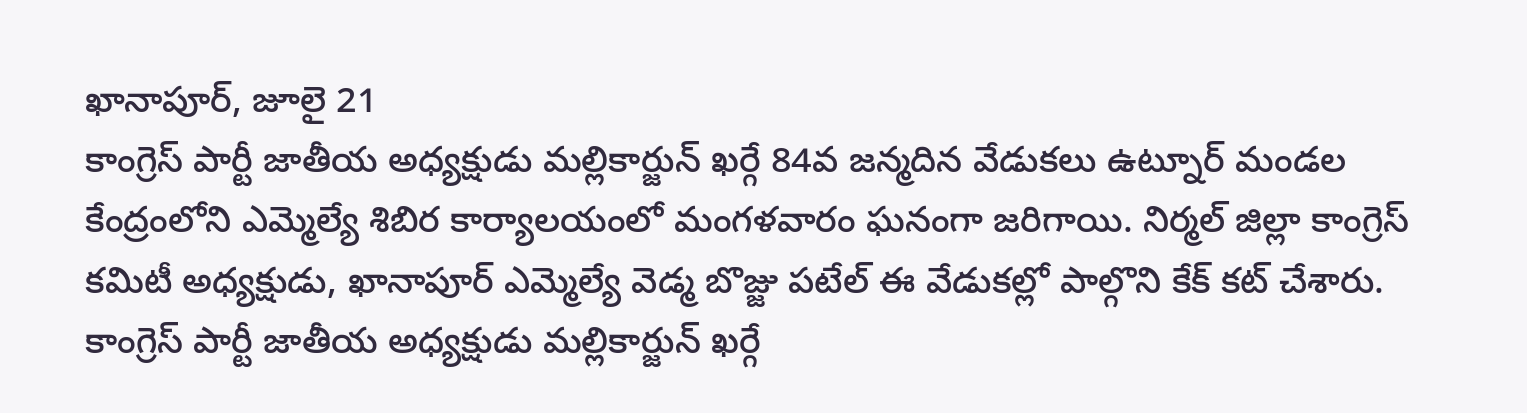ఖానాపూర్, జూలై 21
కాంగ్రెస్ పార్టీ జాతీయ అధ్యక్షుడు మల్లికార్జున్ ఖర్గే 84వ జన్మదిన వేడుకలు ఉట్నూర్ మండల కేంద్రంలోని ఎమ్మెల్యే శిబిర కార్యాలయంలో మంగళవారం ఘనంగా జరిగాయి. నిర్మల్ జిల్లా కాంగ్రెస్ కమిటీ అధ్యక్షుడు, ఖానాపూర్ ఎమ్మెల్యే వెడ్మ బొజ్జు పటేల్ ఈ వేడుకల్లో పాల్గొని కేక్ కట్ చేశారు.
కాంగ్రెస్ పార్టీ జాతీయ అధ్యక్షుడు మల్లికార్జున్ ఖర్గే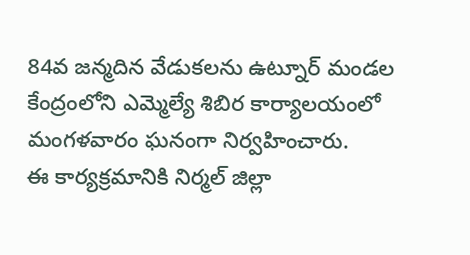84వ జన్మదిన వేడుకలను ఉట్నూర్ మండల కేంద్రంలోని ఎమ్మెల్యే శిబిర కార్యాలయంలో మంగళవారం ఘనంగా నిర్వహించారు.
ఈ కార్యక్రమానికి నిర్మల్ జిల్లా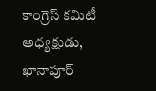కాంగ్రెస్ కమిటీ అధ్యక్షుడు, ఖానాపూర్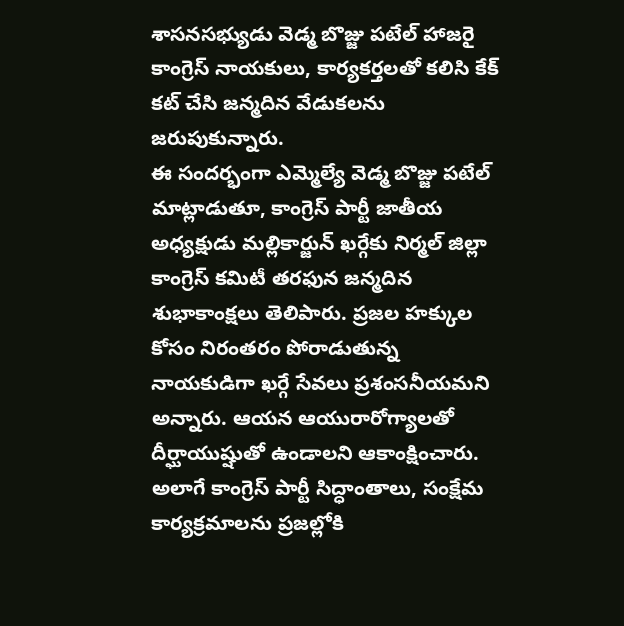శాసనసభ్యుడు వెడ్మ బొజ్జు పటేల్ హాజరై కాంగ్రెస్ నాయకులు, కార్యకర్తలతో కలిసి కేక్ కట్ చేసి జన్మదిన వేడుకలను జరుపుకున్నారు.
ఈ సందర్భంగా ఎమ్మెల్యే వెడ్మ బొజ్జు పటేల్ మాట్లాడుతూ, కాంగ్రెస్ పార్టీ జాతీయ అధ్యక్షుడు మల్లికార్జున్ ఖర్గేకు నిర్మల్ జిల్లా కాంగ్రెస్ కమిటీ తరఫున జన్మదిన శుభాకాంక్షలు తెలిపారు. ప్రజల హక్కుల కోసం నిరంతరం పోరాడుతున్న నాయకుడిగా ఖర్గే సేవలు ప్రశంసనీయమని అన్నారు. ఆయన ఆయురారోగ్యాలతో దీర్ఘాయుష్షుతో ఉండాలని ఆకాంక్షించారు.
అలాగే కాంగ్రెస్ పార్టీ సిద్ధాంతాలు, సంక్షేమ కార్యక్రమాలను ప్రజల్లోకి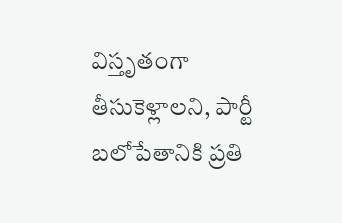విస్తృతంగా తీసుకెళ్లాలని, పార్టీ బలోపేతానికి ప్రతి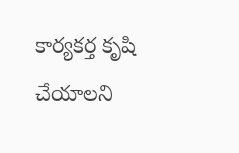కార్యకర్త కృషి చేయాలని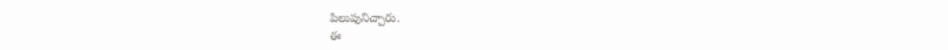పిలుపునిచ్చారు.
ఈ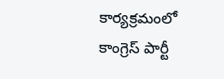కార్యక్రమంలో కాంగ్రెస్ పార్టీ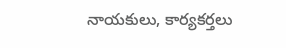నాయకులు, కార్యకర్తలు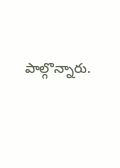పాల్గొన్నారు.